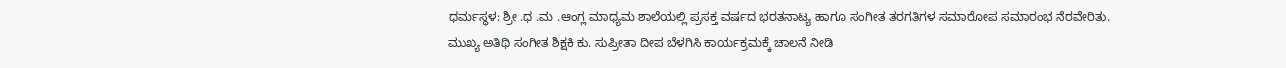ಧರ್ಮಸ್ಥಳ: ಶ್ರೀ .ಧ .ಮ .ಆಂಗ್ಲ ಮಾಧ್ಯಮ ಶಾಲೆಯಲ್ಲಿ ಪ್ರಸಕ್ತ ವರ್ಷದ ಭರತನಾಟ್ಯ ಹಾಗೂ ಸಂಗೀತ ತರಗತಿಗಳ ಸಮಾರೋಪ ಸಮಾರಂಭ ನೆರವೇರಿತು.
ಮುಖ್ಯ ಅತಿಥಿ ಸಂಗೀತ ಶಿಕ್ಷಕಿ ಕು. ಸುಪ್ರೀತಾ ದೀಪ ಬೆಳಗಿಸಿ ಕಾರ್ಯಕ್ರಮಕ್ಕೆ ಚಾಲನೆ ನೀಡಿ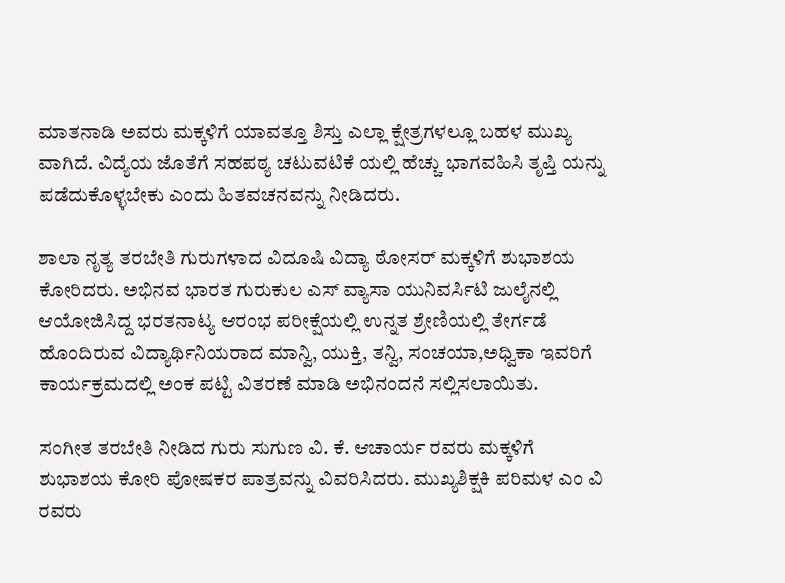ಮಾತನಾಡಿ ಅವರು ಮಕ್ಕಳಿಗೆ ಯಾವತ್ತೂ ಶಿಸ್ತು ಎಲ್ಲಾ ಕ್ಷೇತ್ರಗಳಲ್ಲೂ ಬಹಳ ಮುಖ್ಯ ವಾಗಿದೆ. ವಿದ್ಯೆಯ ಜೊತೆಗೆ ಸಹಪಠ್ಯ ಚಟುವಟಿಕೆ ಯಲ್ಲಿ ಹೆಚ್ಚು ಭಾಗವಹಿಸಿ ತೃಪ್ತಿ ಯನ್ನು ಪಡೆದುಕೊಳ್ಳಬೇಕು ಎಂದು ಹಿತವಚನವನ್ನು ನೀಡಿದರು.

ಶಾಲಾ ನೃತ್ಯ ತರಬೇತಿ ಗುರುಗಳಾದ ವಿದೂಷಿ ವಿದ್ಯಾ ಠೋಸರ್ ಮಕ್ಕಳಿಗೆ ಶುಭಾಶಯ ಕೋರಿದರು. ಅಭಿನವ ಭಾರತ ಗುರುಕುಲ ಎಸ್ ವ್ಯಾಸಾ ಯುನಿವರ್ಸಿಟಿ ಜುಲೈನಲ್ಲಿ ಆಯೋಜಿಸಿದ್ದ ಭರತನಾಟ್ಯ ಆರಂಭ ಪರೀಕ್ಷೆಯಲ್ಲಿ ಉನ್ನತ ಶ್ರೇಣಿಯಲ್ಲಿ ತೇರ್ಗಡೆ ಹೊಂದಿರುವ ವಿದ್ಯಾರ್ಥಿನಿಯರಾದ ಮಾನ್ವಿ, ಯುಕ್ತಿ, ತನ್ವಿ, ಸಂಚಯಾ,ಅಧ್ವಿಕಾ ಇವರಿಗೆ ಕಾರ್ಯಕ್ರಮದಲ್ಲಿ ಅಂಕ ಪಟ್ಟಿ ವಿತರಣೆ ಮಾಡಿ ಅಭಿನಂದನೆ ಸಲ್ಲಿಸಲಾಯಿತು.

ಸಂಗೀತ ತರಬೇತಿ ನೀಡಿದ ಗುರು ಸುಗುಣ ವಿ. ಕೆ. ಆಚಾರ್ಯ ರವರು ಮಕ್ಕಳಿಗೆ ಶುಭಾಶಯ ಕೋರಿ ಪೋಷಕರ ಪಾತ್ರವನ್ನು ವಿವರಿಸಿದರು. ಮುಖ್ಯಶಿಕ್ಷಕಿ ಪರಿಮಳ ಎಂ ವಿ ರವರು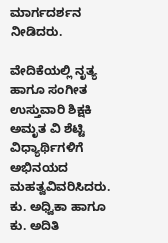ಮಾರ್ಗದರ್ಶನ ನೀಡಿದರು.

ವೇದಿಕೆಯಲ್ಲಿ ನೃತ್ಯ ಹಾಗೂ ಸಂಗೀತ ಉಸ್ತುವಾರಿ ಶಿಕ್ಷಕಿ ಅಮೃತ ವಿ ಶೆಟ್ಟಿ ವಿಧ್ಯಾರ್ಥಿಗಳಿಗೆ ಅಭಿನಯದ ಮಹತ್ವವಿವರಿಸಿದರು. ಕು. ಅಧ್ವಿಕಾ ಹಾಗೂ ಕು. ಅದಿತಿ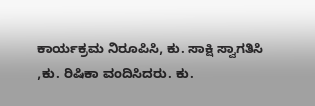ಕಾರ್ಯಕ್ರಮ ನಿರೂಪಿಸಿ, ಕು. ಸಾಕ್ಷಿ ಸ್ವಾಗತಿಸಿ ,ಕು. ರಿಷಿಕಾ ವಂದಿಸಿದರು. ಕು.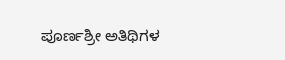ಪೂರ್ಣಶ್ರೀ ಅತಿಥಿಗಳ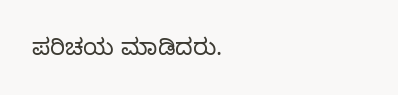ಪರಿಚಯ ಮಾಡಿದರು.